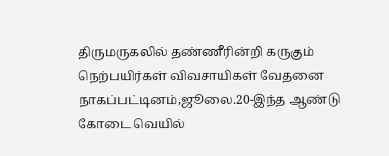திருமருகலில் தண்ணீரின்றி கருகும் நெற்பயிர்கள் விவசாயிகள் வேதனை
நாகப்பட்டினம்,ஜூலை.20-இந்த ஆண்டு கோடை வெயில்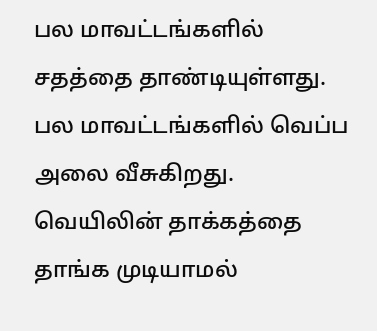பல மாவட்டங்களில் சதத்தை தாண்டியுள்ளது. பல மாவட்டங்களில் வெப்ப அலை வீசுகிறது. வெயிலின் தாக்கத்தை தாங்க முடியாமல்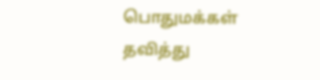பொதுமக்கள் தவித்து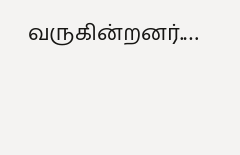வருகின்றனர்.…